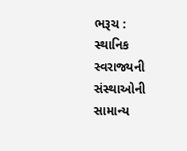ભરૂચ :
સ્થાનિક સ્વરાજ્યની સંસ્થાઓની સામાન્ય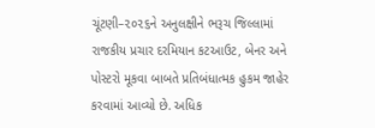ચૂંટણી–૨૦૨૬ને અનુલક્ષીને ભરૂચ જિલ્લામાં રાજકીય પ્રચાર દરમિયાન કટઆઉટ, બેનર અને પોસ્ટરો મૂકવા બાબતે પ્રતિબંધાત્મક હુકમ જાહેર કરવામાં આવ્યો છે. અધિક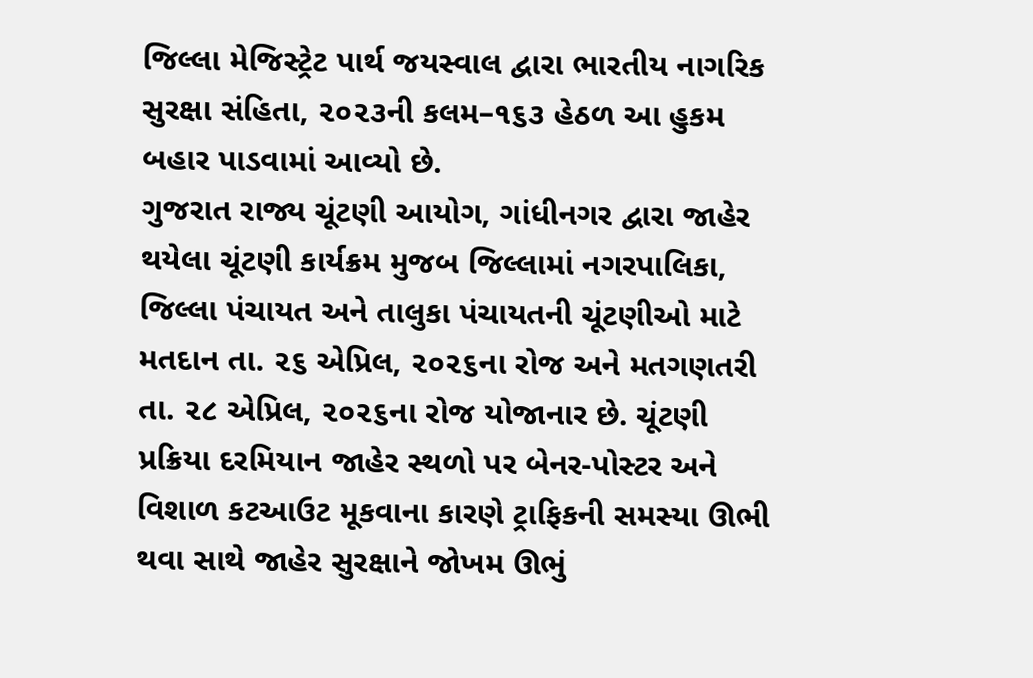જિલ્લા મેજિસ્ટ્રેટ પાર્થ જયસ્વાલ દ્વારા ભારતીય નાગરિક સુરક્ષા સંહિતા, ૨૦૨૩ની કલમ–૧૬૩ હેઠળ આ હુકમ બહાર પાડવામાં આવ્યો છે.
ગુજરાત રાજ્ય ચૂંટણી આયોગ, ગાંધીનગર દ્વારા જાહેર થયેલા ચૂંટણી કાર્યક્રમ મુજબ જિલ્લામાં નગરપાલિકા, જિલ્લા પંચાયત અને તાલુકા પંચાયતની ચૂંટણીઓ માટે મતદાન તા. ૨૬ એપ્રિલ, ૨૦૨૬ના રોજ અને મતગણતરી તા. ૨૮ એપ્રિલ, ૨૦૨૬ના રોજ યોજાનાર છે. ચૂંટણી પ્રક્રિયા દરમિયાન જાહેર સ્થળો પર બેનર-પોસ્ટર અને વિશાળ કટઆઉટ મૂકવાના કારણે ટ્રાફિકની સમસ્યા ઊભી થવા સાથે જાહેર સુરક્ષાને જોખમ ઊભું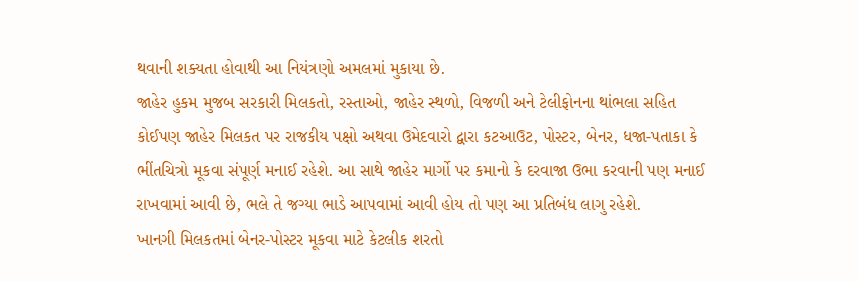થવાની શક્યતા હોવાથી આ નિયંત્રણો અમલમાં મુકાયા છે.
જાહેર હુકમ મુજબ સરકારી મિલકતો, રસ્તાઓ, જાહેર સ્થળો, વિજળી અને ટેલીફોનના થાંભલા સહિત કોઈપણ જાહેર મિલકત પર રાજકીય પક્ષો અથવા ઉમેદવારો દ્વારા કટઆઉટ, પોસ્ટર, બેનર, ધજા-પતાકા કે ભીંતચિત્રો મૂકવા સંપૂર્ણ મનાઈ રહેશે. આ સાથે જાહેર માર્ગો પર કમાનો કે દરવાજા ઉભા કરવાની પણ મનાઈ રાખવામાં આવી છે, ભલે તે જગ્યા ભાડે આપવામાં આવી હોય તો પણ આ પ્રતિબંધ લાગુ રહેશે.
ખાનગી મિલકતમાં બેનર-પોસ્ટર મૂકવા માટે કેટલીક શરતો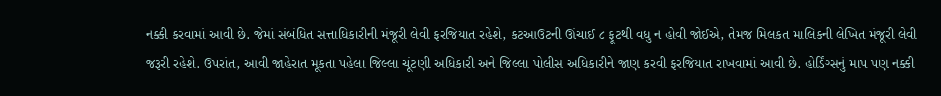નક્કી કરવામાં આવી છે. જેમાં સંબંધિત સત્તાધિકારીની મંજૂરી લેવી ફરજિયાત રહેશે, કટઆઉટની ઊંચાઈ ૮ ફૂટથી વધુ ન હોવી જોઈએ, તેમજ મિલકત માલિકની લેખિત મંજૂરી લેવી જરૂરી રહેશે. ઉપરાંત, આવી જાહેરાત મૂકતા પહેલા જિલ્લા ચૂંટણી અધિકારી અને જિલ્લા પોલીસ અધિકારીને જાણ કરવી ફરજિયાત રાખવામાં આવી છે. હોર્ડિંગ્સનું માપ પણ નક્કી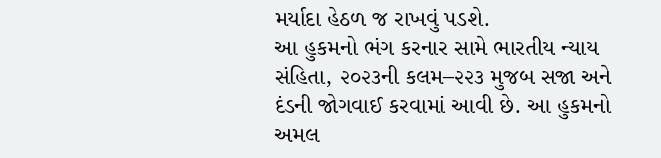મર્યાદા હેઠળ જ રાખવું પડશે.
આ હુકમનો ભંગ કરનાર સામે ભારતીય ન્યાય સંહિતા, ૨૦૨૩ની કલમ–૨૨૩ મુજબ સજા અને દંડની જોગવાઈ કરવામાં આવી છે. આ હુકમનો અમલ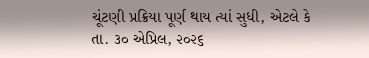ચૂંટણી પ્રક્રિયા પૂર્ણ થાય ત્યાં સુધી, એટલે કે તા. ૩૦ એપ્રિલ, ૨૦૨૬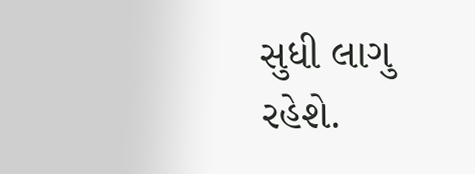સુધી લાગુ રહેશે.